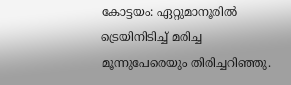കോട്ടയം: ഏറ്റുമാനൂരിൽ ട്രെയിനിടിച്ച് മരിച്ച മൂന്നുപേരെയും തിരിച്ചറിഞ്ഞു.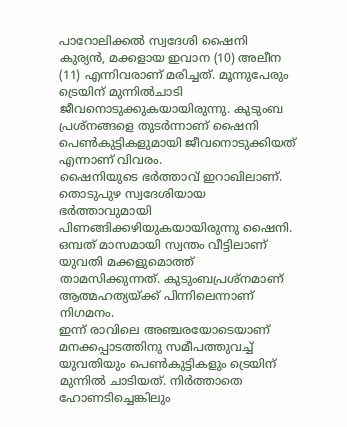പാറോലിക്കൽ സ്വദേശി ഷൈനി കുര്യൻ, മക്കളായ ഇവാന (10) അലീന (11) എന്നിവരാണ് മരിച്ചത്. മൂന്നുപേരും ട്രെയിന് മുന്നിൽചാടി ജീവനൊടുക്കുകയായിരുന്നു. കുടുംബ പ്രശ്നങ്ങളെ തുടർന്നാണ് ഷൈനി പെൺകുട്ടികളുമായി ജീവനൊടുക്കിയത് എന്നാണ് വിവരം.
ഷൈനിയുടെ ഭർത്താവ് ഇറാഖിലാണ്. തൊടുപുഴ സ്വദേശിയായ ഭർത്താവുമായി പിണങ്ങിക്കഴിയുകയായിരുന്നു ഷൈനി. ഒമ്പത് മാസമായി സ്വന്തം വീട്ടിലാണ് യുവതി മക്കളുമൊത്ത് താമസിക്കുന്നത്. കുടുംബപ്രശ്നമാണ് ആത്മഹത്യയ്ക്ക് പിന്നിലെന്നാണ് നിഗമനം.
ഇന്ന് രാവിലെ അഞ്ചരയോടെയാണ് മനക്കപ്പാടത്തിനു സമീപത്തുവച്ച് യുവതിയും പെൺകുട്ടികളും ട്രെയിന് മുന്നിൽ ചാടിയത്. നിർത്താതെ ഹോണടിച്ചെങ്കിലും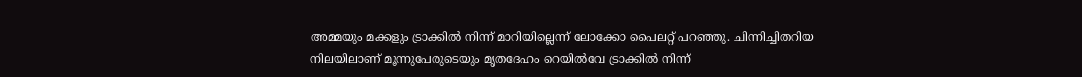അമ്മയും മക്കളും ട്രാക്കിൽ നിന്ന് മാറിയില്ലെന്ന് ലോക്കോ പൈലറ്റ് പറഞ്ഞു. ചിന്നിച്ചിതറിയ നിലയിലാണ് മൂന്നുപേരുടെയും മൃതദേഹം റെയിൽവേ ട്രാക്കിൽ നിന്ന്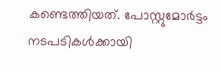കണ്ടെത്തിയത്. പോസ്റ്റുമോർട്ടം നടപടികൾക്കായി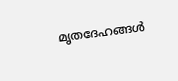മൃതദേഹങ്ങൾ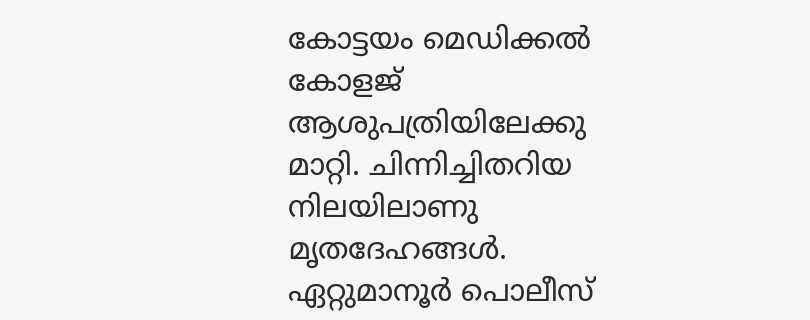കോട്ടയം മെഡിക്കൽ കോളജ് ആശുപത്രിയിലേക്കു മാറ്റി. ചിന്നിച്ചിതറിയ നിലയിലാണു മൃതദേഹങ്ങൾ. ഏറ്റുമാനൂർ പൊലീസ്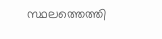സ്ഥലത്തെത്തി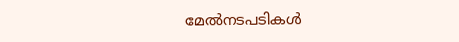മേൽനടപടികൾ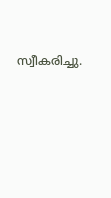സ്വീകരിച്ചു.